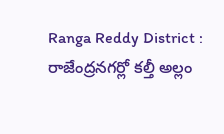Ranga Reddy District : రాజేంద్రనగర్లో కల్తీ అల్లం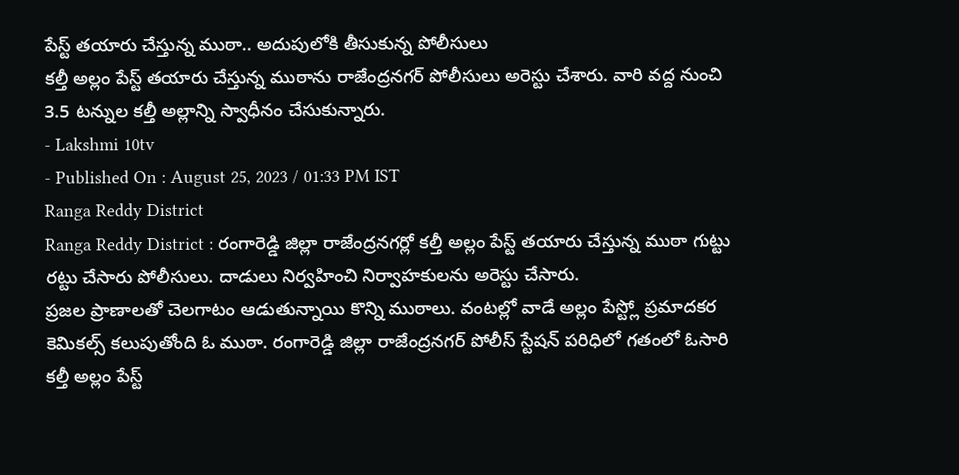పేస్ట్ తయారు చేస్తున్న ముఠా.. అదుపులోకి తీసుకున్న పోలీసులు
కల్తీ అల్లం పేస్ట్ తయారు చేస్తున్న ముఠాను రాజేంద్రనగర్ పోలీసులు అరెస్టు చేశారు. వారి వద్ద నుంచి 3.5 టన్నుల కల్తీ అల్లాన్ని స్వాధీనం చేసుకున్నారు.
- Lakshmi 10tv
- Published On : August 25, 2023 / 01:33 PM IST
Ranga Reddy District
Ranga Reddy District : రంగారెడ్డి జిల్లా రాజేంద్రనగర్లో కల్తీ అల్లం పేస్ట్ తయారు చేస్తున్న ముఠా గుట్టు రట్టు చేసారు పోలీసులు. దాడులు నిర్వహించి నిర్వాహకులను అరెస్టు చేసారు.
ప్రజల ప్రాణాలతో చెలగాటం ఆడుతున్నాయి కొన్ని ముఠాలు. వంటల్లో వాడే అల్లం పేస్ట్లో ప్రమాదకర కెమికల్స్ కలుపుతోంది ఓ ముఠా. రంగారెడ్డి జిల్లా రాజేంద్రనగర్ పోలీస్ స్టేషన్ పరిధిలో గతంలో ఓసారి కల్తీ అల్లం పేస్ట్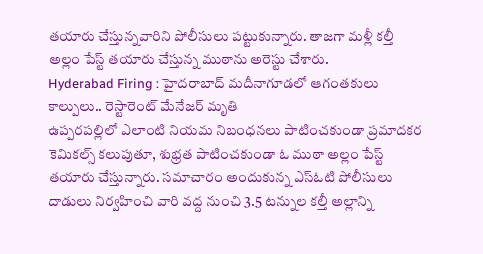తయారు చేస్తున్నవారిని పోలీసులు పట్టుకున్నారు. తాజగా మళ్లీ కల్తీ అల్లం పేస్ట్ తయారు చేస్తున్న ముఠాను అరెస్టు చేశారు.
Hyderabad Firing : హైదరాబాద్ మదీనాగూడలో ఆగంతకులు కాల్పులు.. రెస్టారెంట్ మేనేజర్ మృతి
ఉప్పరపల్లిలో ఎలాంటి నియమ నిబంధనలు పాటించకుండా ప్రమాదకర కెమికల్స్ కలుపుతూ, శుభ్రత పాటించకుండా ఓ ముఠా అల్లం పేస్ట్ తయారు చేస్తున్నారు. సమాచారం అందుకున్న ఎస్ఓటి పోలీసులు దాడులు నిర్వహించి వారి వద్ద నుంచి 3.5 టన్నుల కల్తీ అల్లాన్ని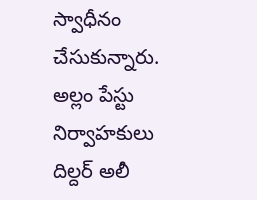స్వాధీనం చేసుకున్నారు. అల్లం పేస్టు నిర్వాహకులు దిల్దర్ అలీ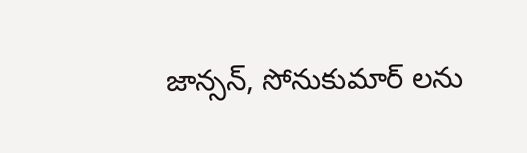జాన్సన్, సోనుకుమార్ లను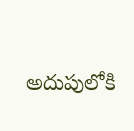అదుపులోకి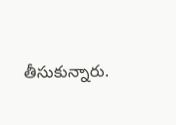తీసుకున్నారు.